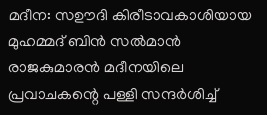മദീന: സഊദി കിരീടാവകാശിയായ മുഹമ്മദ് ബിൻ സൽമാൻ രാജകുമാരൻ മദീനയിലെ പ്രവാചകന്റെ പള്ളി സന്ദർശിച്ച്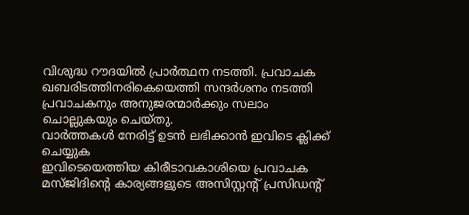വിശുദ്ധ റൗദയിൽ പ്രാർത്ഥന നടത്തി. പ്രവാചക ഖബരിടത്തിനരികെയെത്തി സന്ദർശനം നടത്തി പ്രവാചകനും അനുജരന്മാർക്കും സലാം ചൊല്ലുകയും ചെയ്തു.
വാർത്തകൾ നേരിട്ട് ഉടൻ ലഭിക്കാൻ ഇവിടെ ക്ലിക്ക് ചെയ്യുക
ഇവിടെയെത്തിയ കിരീടാവകാശിയെ പ്രവാചക മസ്ജിദിന്റെ കാര്യങ്ങളുടെ അസിസ്റ്റന്റ് പ്രസിഡന്റ്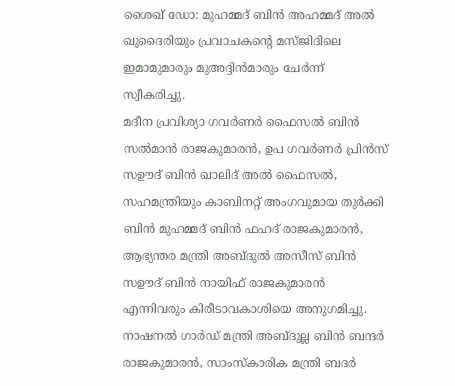ശൈഖ് ഡോ: മുഹമ്മദ് ബിൻ അഹമ്മദ് അൽ ഖുദൈരിയും പ്രവാചകന്റെ മസ്ജിദിലെ ഇമാമുമാരും മുഅദ്ദിൻമാരും ചേർന്ന് സ്വീകരിച്ചു.
മദീന പ്രവിശ്യാ ഗവർണർ ഫൈസൽ ബിൻ സൽമാൻ രാജകുമാരൻ, ഉപ ഗവർണർ പ്രിൻസ് സഊദ് ബിൻ ഖാലിദ് അൽ ഫൈസൽ, സഹമന്ത്രിയും കാബിനറ്റ് അംഗവുമായ തുർക്കി ബിൻ മുഹമ്മദ് ബിൻ ഫഹദ് രാജകുമാരൻ, ആഭ്യന്തര മന്ത്രി അബ്ദുൽ അസീസ് ബിൻ സഊദ് ബിൻ നായിഫ് രാജകുമാരൻ എന്നിവരും കിരീടാവകാശിയെ അനുഗമിച്ചു.
നാഷനൽ ഗാർഡ് മന്ത്രി അബ്ദുല്ല ബിൻ ബന്ദർ രാജകുമാരൻ, സാംസ്കാരിക മന്ത്രി ബദർ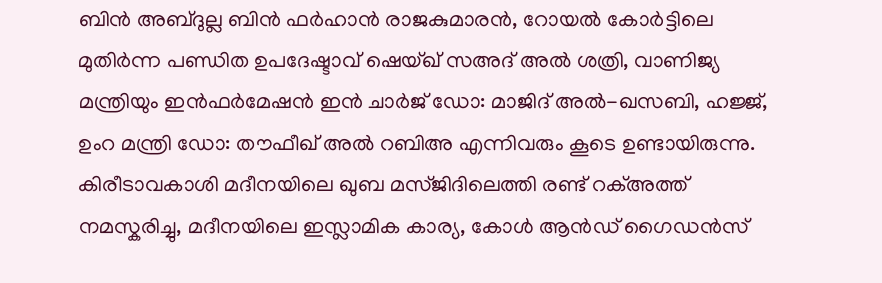ബിൻ അബ്ദുല്ല ബിൻ ഫർഹാൻ രാജകുമാരൻ, റോയൽ കോർട്ടിലെ മുതിർന്ന പണ്ഡിത ഉപദേഷ്ടാവ് ഷെയ്ഖ് സഅദ് അൽ ശത്രി, വാണിജ്യ മന്ത്രിയും ഇൻഫർമേഷൻ ഇൻ ചാർജ് ഡോ: മാജിദ് അൽ-ഖസബി, ഹജ്ജ്, ഉംറ മന്ത്രി ഡോ: തൗഫീഖ് അൽ റബിഅ എന്നിവരും കൂടെ ഉണ്ടായിരുന്നു.
കിരീടാവകാശി മദീനയിലെ ഖുബ മസ്ജിദിലെത്തി രണ്ട് റക്അത്ത് നമസ്കരിച്ചു, മദീനയിലെ ഇസ്ലാമിക കാര്യ, കോൾ ആൻഡ് ഗൈഡൻസ്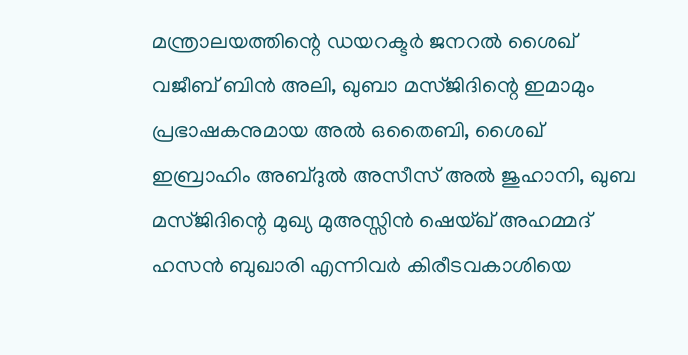മന്ത്രാലയത്തിന്റെ ഡയറക്ടർ ജനറൽ ശൈഖ് വജീബ് ബിൻ അലി, ഖുബാ മസ്ജിദിന്റെ ഇമാമും പ്രഭാഷകനുമായ അൽ ഒതൈബി, ശൈഖ് ഇബ്രാഹിം അബ്ദുൽ അസീസ് അൽ ജുഹാനി, ഖുബ മസ്ജിദിന്റെ മുഖ്യ മുഅസ്സിൻ ഷെയ്ഖ് അഹമ്മദ് ഹസൻ ബുഖാരി എന്നിവർ കിരീടവകാശിയെ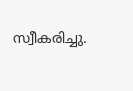സ്വീകരിച്ചു.